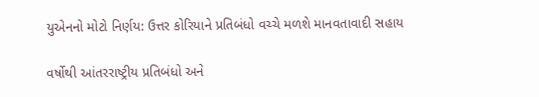યુએનનો મોટો નિર્ણય: ઉત્તર કોરિયાને પ્રતિબંધો વચ્ચે મળશે માનવતાવાદી સહાય

વર્ષોથી આંતરરાષ્ટ્રીય પ્રતિબંધો અને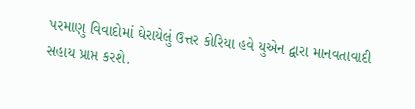પરમાણુ વિવાદોમાં ઘેરાયેલું ઉત્તર કોરિયા હવે યુએન દ્વારા માનવતાવાદી સહાય પ્રાપ્ત કરશે.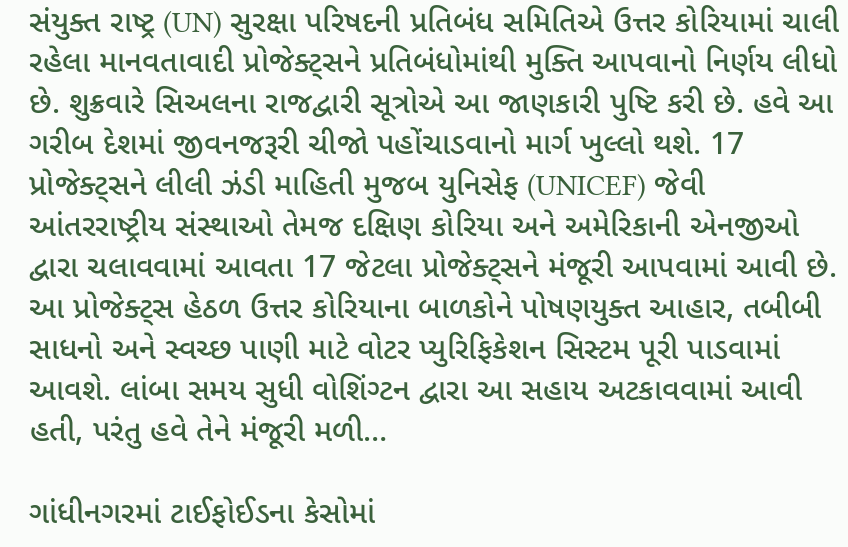સંયુક્ત રાષ્ટ્ર (UN) સુરક્ષા પરિષદની પ્રતિબંધ સમિતિએ ઉત્તર કોરિયામાં ચાલી રહેલા માનવતાવાદી પ્રોજેક્ટ્સને પ્રતિબંધોમાંથી મુક્તિ આપવાનો નિર્ણય લીધો છે. શુક્રવારે સિઅલના રાજદ્વારી સૂત્રોએ આ જાણકારી પુષ્ટિ કરી છે. હવે આ ગરીબ દેશમાં જીવનજરૂરી ચીજો પહોંચાડવાનો માર્ગ ખુલ્લો થશે. 17 પ્રોજેક્ટ્સને લીલી ઝંડી માહિતી મુજબ યુનિસેફ (UNICEF) જેવી આંતરરાષ્ટ્રીય સંસ્થાઓ તેમજ દક્ષિણ કોરિયા અને અમેરિકાની એનજીઓ દ્વારા ચલાવવામાં આવતા 17 જેટલા પ્રોજેક્ટ્સને મંજૂરી આપવામાં આવી છે. આ પ્રોજેક્ટ્સ હેઠળ ઉત્તર કોરિયાના બાળકોને પોષણયુક્ત આહાર, તબીબી સાધનો અને સ્વચ્છ પાણી માટે વોટર પ્યુરિફિકેશન સિસ્ટમ પૂરી પાડવામાં આવશે. લાંબા સમય સુધી વોશિંગ્ટન દ્વારા આ સહાય અટકાવવામાં આવી હતી, પરંતુ હવે તેને મંજૂરી મળી…

ગાંધીનગરમાં ટાઈફોઈડના કેસોમાં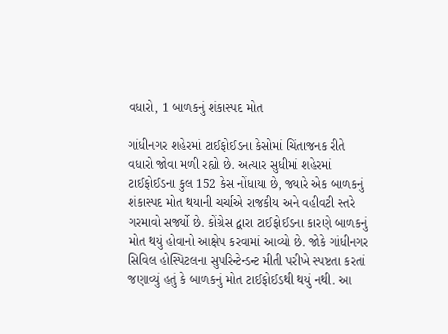વધારો, 1 બાળકનું શંકાસ્પદ મોત

ગાંધીનગર શહેરમાં ટાઈફોઈડના કેસોમાં ચિંતાજનક રીતે વધારો જોવા મળી રહ્યો છે. અત્યાર સુધીમાં શહેરમાં ટાઈફોઈડના કુલ 152 કેસ નોંધાયા છે, જ્યારે એક બાળકનું શંકાસ્પદ મોત થયાની ચર્ચાએ રાજકીય અને વહીવટી સ્તરે ગરમાવો સર્જ્યો છે. કોંગ્રેસ દ્વારા ટાઈફોઈડના કારણે બાળકનું મોત થયું હોવાનો આક્ષેપ કરવામાં આવ્યો છે. જોકે ગાંધીનગર સિવિલ હોસ્પિટલના સુપરિન્ટેન્ડન્ટ મીતી પરીખે સ્પષ્ટતા કરતાં જણાવ્યું હતું કે બાળકનું મોત ટાઈફોઈડથી થયું નથી. આ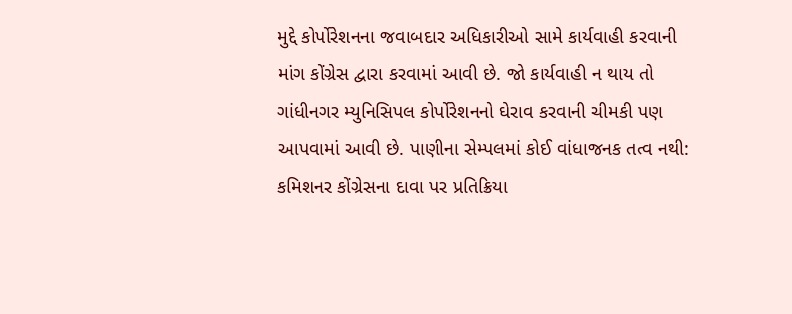મુદ્દે કોર્પોરેશનના જવાબદાર અધિકારીઓ સામે કાર્યવાહી કરવાની માંગ કોંગ્રેસ દ્વારા કરવામાં આવી છે. જો કાર્યવાહી ન થાય તો ગાંધીનગર મ્યુનિસિપલ કોર્પોરેશનનો ઘેરાવ કરવાની ચીમકી પણ આપવામાં આવી છે. પાણીના સેમ્પલમાં કોઈ વાંધાજનક તત્વ નથી: કમિશનર કોંગ્રેસના દાવા પર પ્રતિક્રિયા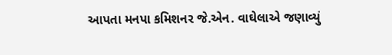આપતા મનપા કમિશનર જે.એન. વાઘેલાએ જણાવ્યું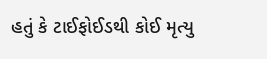હતું કે ટાઈફોઈડથી કોઈ મૃત્યુ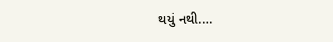થયું નથી.…